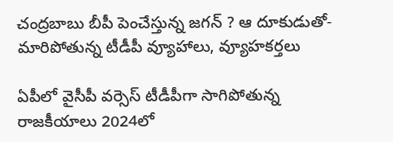చంద్రబాబు బీపీ పెంచేస్తున్న జగన్ ? ఆ దూకుడుతో- మారిపోతున్న టీడీపీ వ్యూహాలు, వ్యూహకర్తలు

ఏపీలో వైసీపీ వర్సెస్ టీడీపీగా సాగిపోతున్న రాజకీయాలు 2024లో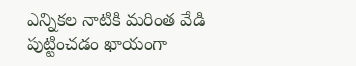ఎన్నికల నాటికి మరింత వేడి పుట్టించడం ఖాయంగా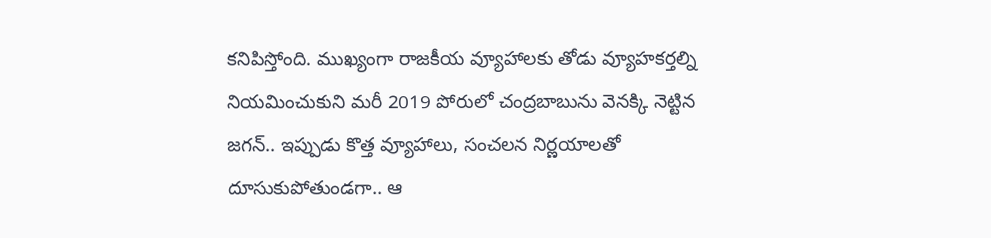కనిపిస్తోంది. ముఖ్యంగా రాజకీయ వ్యూహాలకు తోడు వ్యూహకర్తల్ని నియమించుకుని మరీ 2019 పోరులో చంద్రబాబును వెనక్కి నెట్టిన జగన్.. ఇప్పుడు కొత్త వ్యూహాలు, సంచలన నిర్ణయాలతో దూసుకుపోతుండగా.. ఆ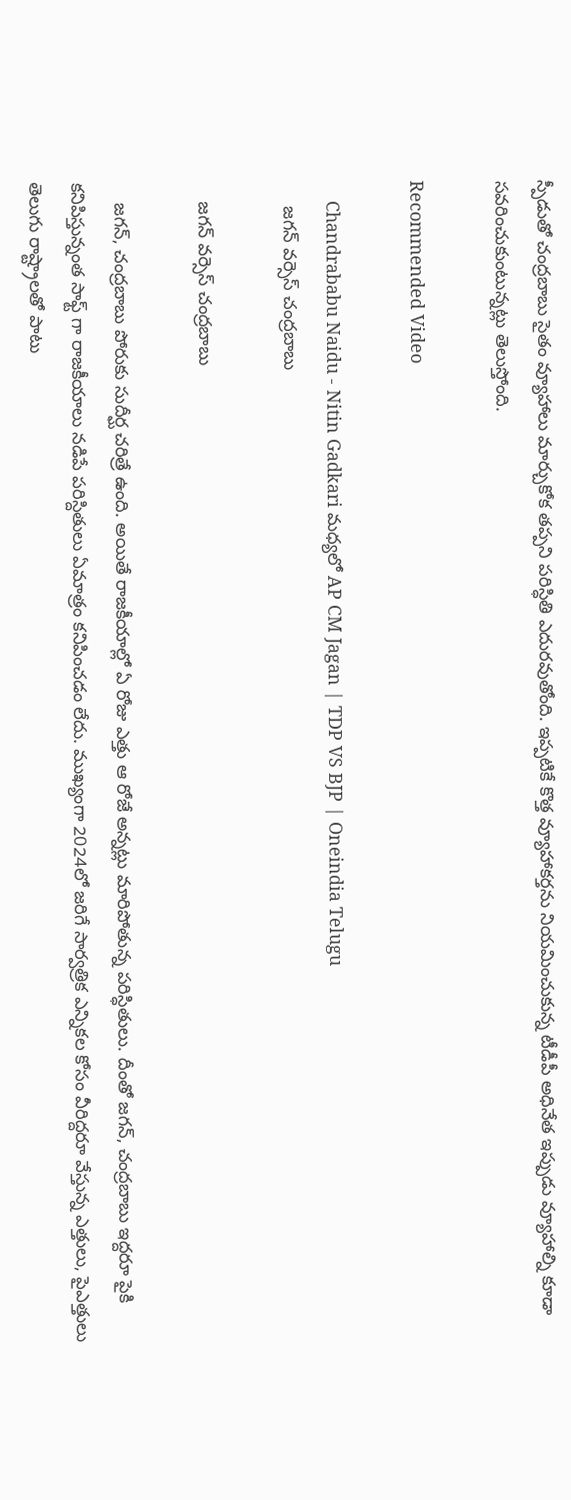స్పీడుతో చంద్రబాబు సైతం వ్యూహాలు మార్చుకోక తప్పని పరిస్ధితి ఎదురవుతోంది. ఇప్పటికే కొత్త వ్యూహాకర్తను నియమించుకున్న టీడీపీ అధినేత ఇప్పుడు వ్యూహాల్ని కూడా సవరించుకుంటున్నట్లు తెలుస్తోంది.

Recommended Video

    Chandrababu Naidu - Nitin Gadkari మధ్యలో AP CM Jagan | TDP VS BJP | Oneindia Telugu
     జగన్ వర్సెస్ చంద్రబాబు

    జగన్ వర్సెస్ చంద్రబాబు

    జగన్, చంద్రబాబు పోరుకు సుదీర్ఘ చరిత్రే ఉంది. అయితే రాజకీయాల్లో ఏ రోజు ఎత్తు ఆ రోజే అన్నట్లు మారిపోతున్న పరిస్ధితులు. దీంతో జగన్, చంద్రబాబు ఇద్దరూ పైకి కనిపిస్తున్నంత సాఫ్ట్ గా రాజకీయాలు నడిపే పరిస్దితులు ఏమాత్రం కనిపించడం లేదు. ముఖ్యంగా 2024లో జరిగే సార్వత్రిక ఎన్నికల కోసం వీరిద్దరూ వేస్తున్న ఎత్తులు, పైఎత్తులు తెలుగు రాష్ట్రాలతో పాటు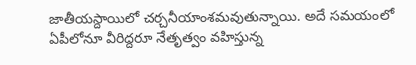జాతీయస్దాయిలో చర్చనీయాంశమవుతున్నాయి. అదే సమయంలో ఏపీలోనూ వీరిద్దరూ నేతృత్వం వహిస్తున్న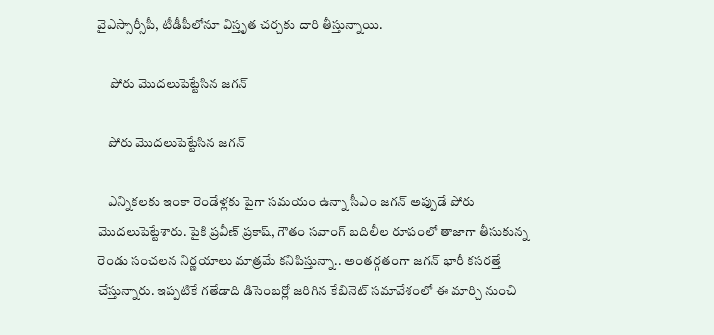వైఎస్సార్సీపీ, టీడీపీలోనూ విస్తృత చర్చకు దారి తీస్తున్నాయి.

     పోరు మొదలుపెట్టేసిన జగన్

    పోరు మొదలుపెట్టేసిన జగన్

    ఎన్నికలకు ఇంకా రెండేళ్లకు పైగా సమయం ఉన్నా సీఎం జగన్ అప్పుడే పోరు మొదలుపెట్టేశారు. పైకి ప్రవీణ్ ప్రకాష్, గౌతం సవాంగ్ బదిలీల రూపంలో తాజాగా తీసుకున్న రెండు సంచలన నిర్ణయాలు మాత్రమే కనిపిస్తున్నా.. అంతర్గతంగా జగన్ భారీ కసరత్తే చేస్తున్నారు. ఇప్పటికే గతేడాది డిసెంబర్లో జరిగిన కేబినెట్ సమావేశంలో ఈ మార్చి నుంచి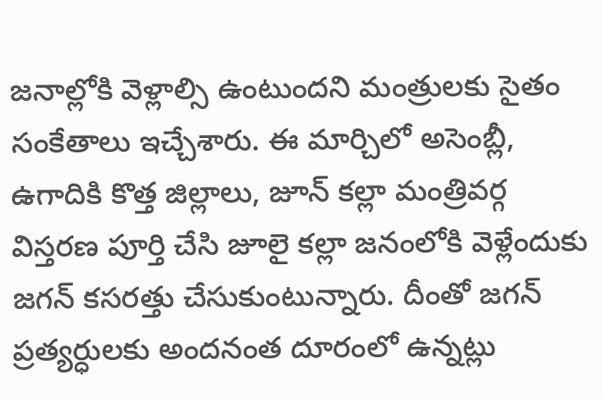జనాల్లోకి వెళ్లాల్సి ఉంటుందని మంత్రులకు సైతం సంకేతాలు ఇచ్చేశారు. ఈ మార్చిలో అసెంబ్లీ, ఉగాదికి కొత్త జిల్లాలు, జూన్ కల్లా మంత్రివర్గ విస్తరణ పూర్తి చేసి జూలై కల్లా జనంలోకి వెళ్లేందుకు జగన్ కసరత్తు చేసుకుంటున్నారు. దీంతో జగన్ ప్రత్యర్ధులకు అందనంత దూరంలో ఉన్నట్లు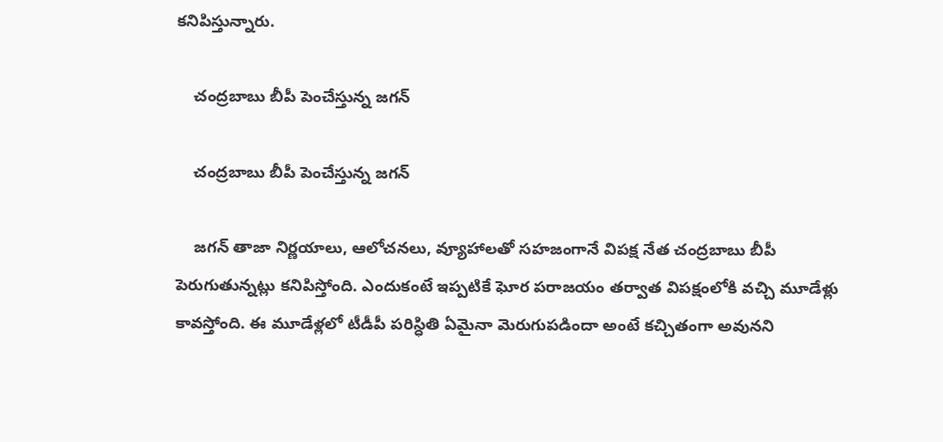కనిపిస్తున్నారు.

    చంద్రబాబు బీపీ పెంచేస్తున్న జగన్

    చంద్రబాబు బీపీ పెంచేస్తున్న జగన్

    జగన్ తాజా నిర్ణయాలు, ఆలోచనలు, వ్యూహాలతో సహజంగానే విపక్ష నేత చంద్రబాబు బీపీ పెరుగుతున్నట్లు కనిపిస్తోంది. ఎందుకంటే ఇప్పటికే ఘోర పరాజయం తర్వాత విపక్షంలోకి వచ్చి మూడేళ్లు కావస్తోంది. ఈ మూడేళ్లలో టీడీపీ పరిస్ధితి ఏమైనా మెరుగుపడిందా అంటే కచ్చితంగా అవునని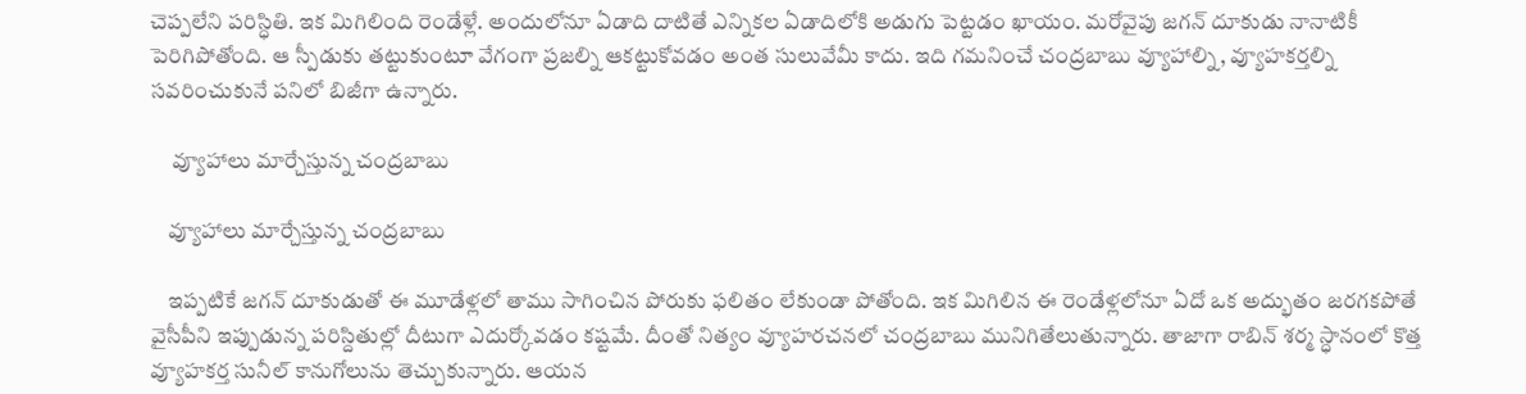చెప్పలేని పరిస్ధితి. ఇక మిగిలింది రెండేళ్లే. అందులోనూ ఏడాది దాటితే ఎన్నికల ఏడాదిలోకి అడుగు పెట్టడం ఖాయం. మరోవైపు జగన్ దూకుడు నానాటికీ పెరిగిపోతోంది. ఆ స్పీడుకు తట్టుకుంటూ వేగంగా ప్రజల్ని ఆకట్టుకోవడం అంత సులువేమీ కాదు. ఇది గమనించే చంద్రబాబు వ్యూహాల్ని, వ్యూహకర్తల్ని సవరించుకునే పనిలో బిజీగా ఉన్నారు.

     వ్యూహాలు మార్చేస్తున్న చంద్రబాబు

    వ్యూహాలు మార్చేస్తున్న చంద్రబాబు

    ఇప్పటికే జగన్ దూకుడుతో ఈ మూడేళ్లలో తాము సాగించిన పోరుకు ఫలితం లేకుండా పోతోంది. ఇక మిగిలిన ఈ రెండేళ్లలోనూ ఏదో ఒక అద్భుతం జరగకపోతే వైసీపీని ఇప్పుడున్న పరిస్దితుల్లో దీటుగా ఎదుర్కోవడం కష్టమే. దీంతో నిత్యం వ్యూహరచనలో చంద్రబాబు మునిగితేలుతున్నారు. తాజాగా రాబిన్ శర్మ స్ధానంలో కొత్త వ్యూహకర్త సునీల్ కానుగోలును తెచ్చుకున్నారు. ఆయన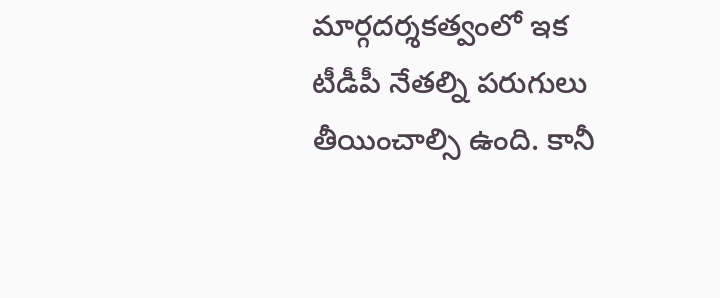మార్గదర్శకత్వంలో ఇక టీడీపీ నేతల్ని పరుగులు తీయించాల్సి ఉంది. కానీ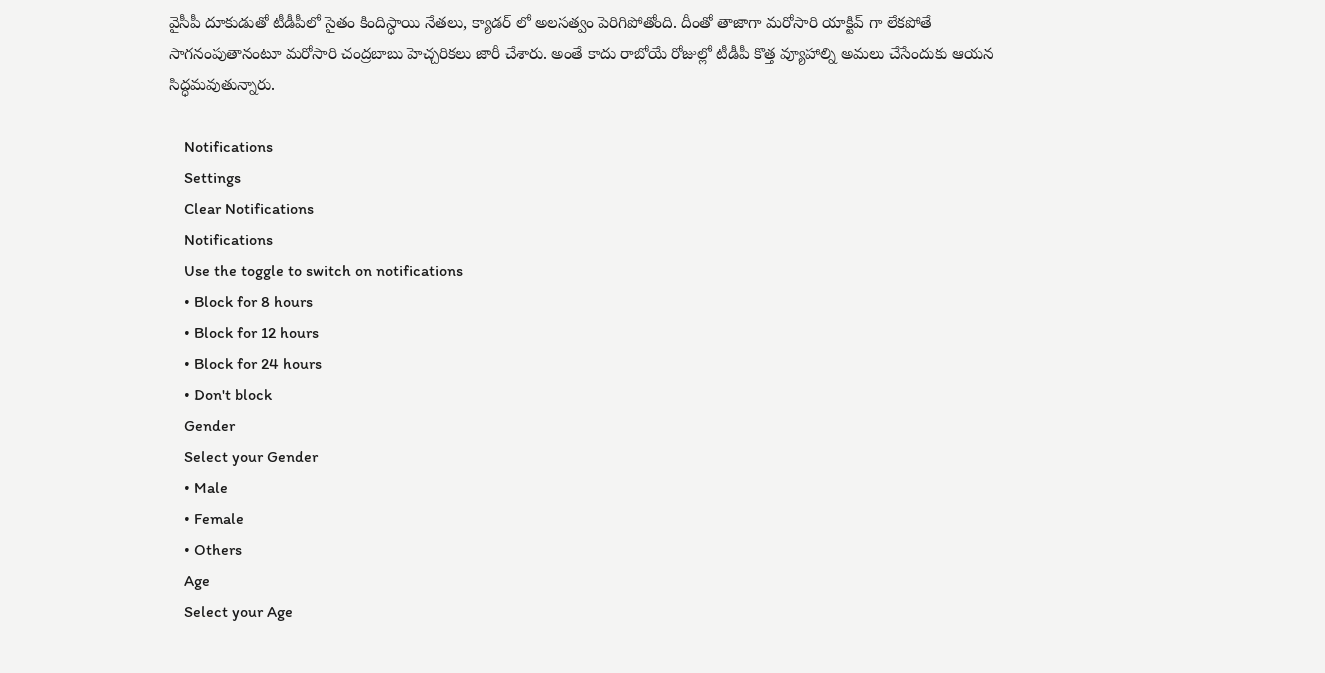వైసీపీ దూకుడుతో టీడీపీలో సైతం కిందిస్ధాయి నేతలు, క్యాడర్ లో అలసత్వం పెరిగిపోతోంది. దీంతో తాజాగా మరోసారి యాక్టివ్ గా లేకపోతే సాగనంపుతానంటూ మరోసారి చంద్రబాబు హెచ్చరికలు జారీ చేశారు. అంతే కాదు రాబోయే రోజుల్లో టీడీపీ కొత్త వ్యూహాల్ని అమలు చేసేందుకు ఆయన సిద్ధమవుతున్నారు.

    Notifications
    Settings
    Clear Notifications
    Notifications
    Use the toggle to switch on notifications
    • Block for 8 hours
    • Block for 12 hours
    • Block for 24 hours
    • Don't block
    Gender
    Select your Gender
    • Male
    • Female
    • Others
    Age
    Select your Age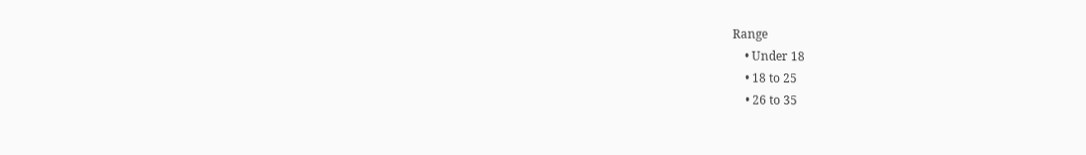Range
    • Under 18
    • 18 to 25
    • 26 to 35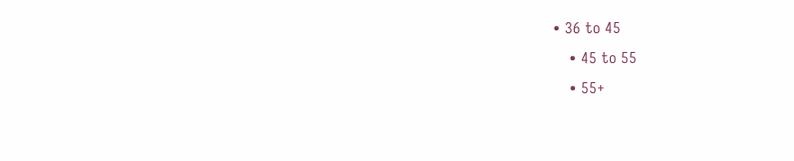• 36 to 45
    • 45 to 55
    • 55+